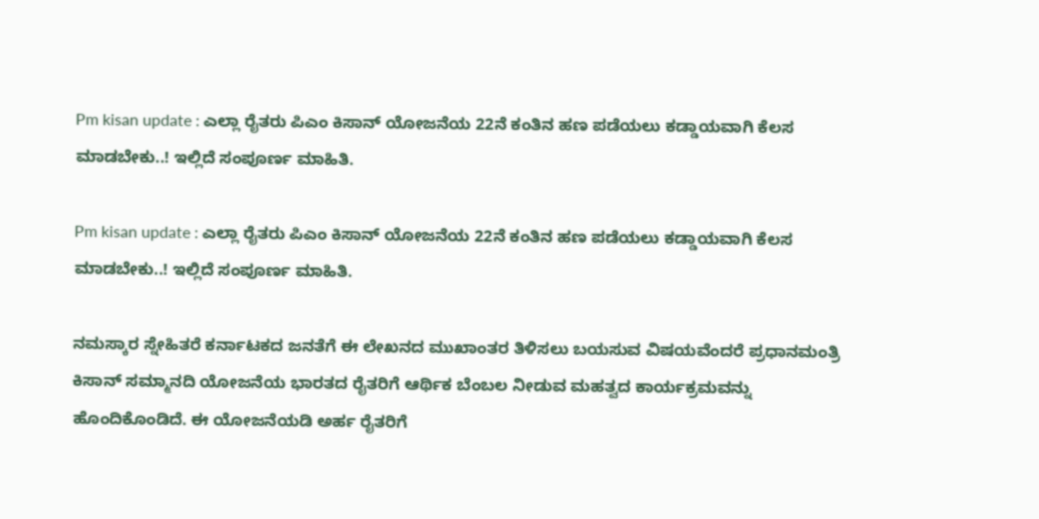Pm kisan update : ಎಲ್ಲಾ ರೈತರು ಪಿಎಂ ಕಿಸಾನ್ ಯೋಜನೆಯ 22ನೆ ಕಂತಿನ ಹಣ ಪಡೆಯಲು ಕಡ್ಡಾಯವಾಗಿ ಕೆಲಸ ಮಾಡಬೇಕು..! ಇಲ್ಲಿದೆ ಸಂಪೂರ್ಣ ಮಾಹಿತಿ.

Pm kisan update : ಎಲ್ಲಾ ರೈತರು ಪಿಎಂ ಕಿಸಾನ್ ಯೋಜನೆಯ 22ನೆ ಕಂತಿನ ಹಣ ಪಡೆಯಲು ಕಡ್ಡಾಯವಾಗಿ ಕೆಲಸ ಮಾಡಬೇಕು..! ಇಲ್ಲಿದೆ ಸಂಪೂರ್ಣ ಮಾಹಿತಿ.

ನಮಸ್ಕಾರ ಸ್ನೇಹಿತರೆ ಕರ್ನಾಟಕದ ಜನತೆಗೆ ಈ ಲೇಖನದ ಮುಖಾಂತರ ತಿಳಿಸಲು ಬಯಸುವ ವಿಷಯವೆಂದರೆ ಪ್ರಧಾನಮಂತ್ರಿ ಕಿಸಾನ್ ಸಮ್ಮಾನದಿ ಯೋಜನೆಯ ಭಾರತದ ರೈತರಿಗೆ ಆರ್ಥಿಕ ಬೆಂಬಲ ನೀಡುವ ಮಹತ್ವದ ಕಾರ್ಯಕ್ರಮವನ್ನು ಹೊಂದಿಕೊಂಡಿದೆ. ಈ ಯೋಜನೆಯಡಿ ಅರ್ಹ ರೈತರಿಗೆ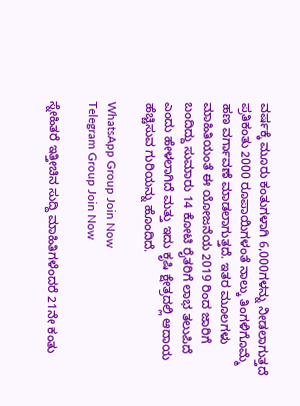ವರ್ಷಕ್ಕೆ ಮೂರು ಕಂತುಗಳಾಗಿ 6,000ಗಳನ್ನು ನೀಡಲಾಗುತ್ತದೆ ಪ್ರತಿಕಂತು 2000 ರೂಪಾಯಿಗಳಂತೆ ನಾಲ್ಕು ತಿಂಗಳಿಗೊಮ್ಮೆ ಹಣ ವರ್ಗಾವಣೆ ಮಾಡಲಾಗುತ್ತದೆ. ಇತರ ಮೂಲಗಳು ಮಾಹಿತಿಯಂತೆ ಈ ಯೋಜನೆಯ 2019 ರಿಂದ ಜಾರಿಗೆ ಬಂದಿದ್ದು ಸುಮಾರು 14 ಕೋಟಿ ರೈತರಿಗೆ ಲಾಭ ತಲುಪಿದೆ ಎಂದು ಹೇಳಲಾಗಿದೆ ಮತ್ತು ಇದು ಕೃಷಿ ಕ್ಷೇತ್ರದಲ್ಲಿ ಆದಾಯ ಹೆಚ್ಚಿಸುವ ಗುರಿಯನ್ನು ಹೊಂದಿದೆ.

WhatsApp Group Join Now
Telegram Group Join Now

ಸ್ನೇಹಿತರೆ ಇತ್ತೀಚಿನ ಸುದ್ದಿ ಮಾಹಿತಿಗಳೆಂದರೆ 21ನೇ ಕಂತು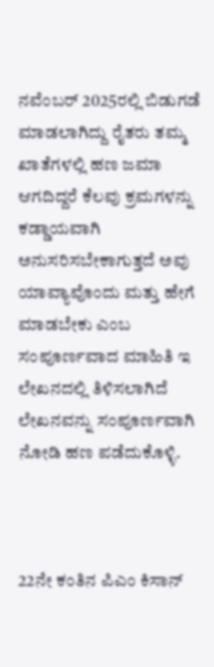ನವೆಂಬರ್ 2025ರಲ್ಲಿ ಬಿಡುಗಡೆ ಮಾಡಲಾಗಿದ್ದು ರೈತರು ತಮ್ಮ ಖಾತೆಗಳಲ್ಲಿ ಹಣ ಜಮಾ ಆಗದಿದ್ದರೆ ಕೆಲವು ಕ್ರಮಗಳನ್ನು ಕಡ್ಡಾಯವಾಗಿ ಅನುಸರಿಸಬೇಕಾಗುತ್ತದೆ ಅವು ಯಾವ್ಯಾವೊಂದು ಮತ್ತು ಹೇಗೆ ಮಾಡಬೇಕು ಎಂಬ ಸಂಪೂರ್ಣವಾದ ಮಾಹಿತಿ ಇ ಲೇಖನದಲ್ಲಿ ತಿಳಿಸಲಾಗಿದೆ ಲೇಖನವನ್ನು ಸಂಪೂರ್ಣವಾಗಿ ನೋಡಿ ಹಣ ಪಡೆದುಕೊಳ್ಳಿ.



22ನೇ ಕಂತಿನ ಪಿಎಂ ಕಿಸಾನ್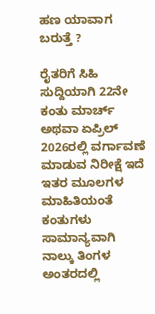ಹಣ ಯಾವಾಗ ಬರುತ್ತೆ ?

ರೈತರಿಗೆ ಸಿಹಿ ಸುದ್ದಿಯಾಗಿ 22ನೇ ಕಂತು ಮಾರ್ಚ್ ಅಥವಾ ಏಪ್ರಿಲ್ 2026ರಲ್ಲಿ ವರ್ಗಾವಣೆ ಮಾಡುವ ನಿರೀಕ್ಷೆ ಇದೆ ಇತರ ಮೂಲಗಳ ಮಾಹಿತಿಯಂತೆ ಕಂತುಗಳು ಸಾಮಾನ್ಯವಾಗಿ ನಾಲ್ಕು ತಿಂಗಳ ಅಂತರದಲ್ಲಿ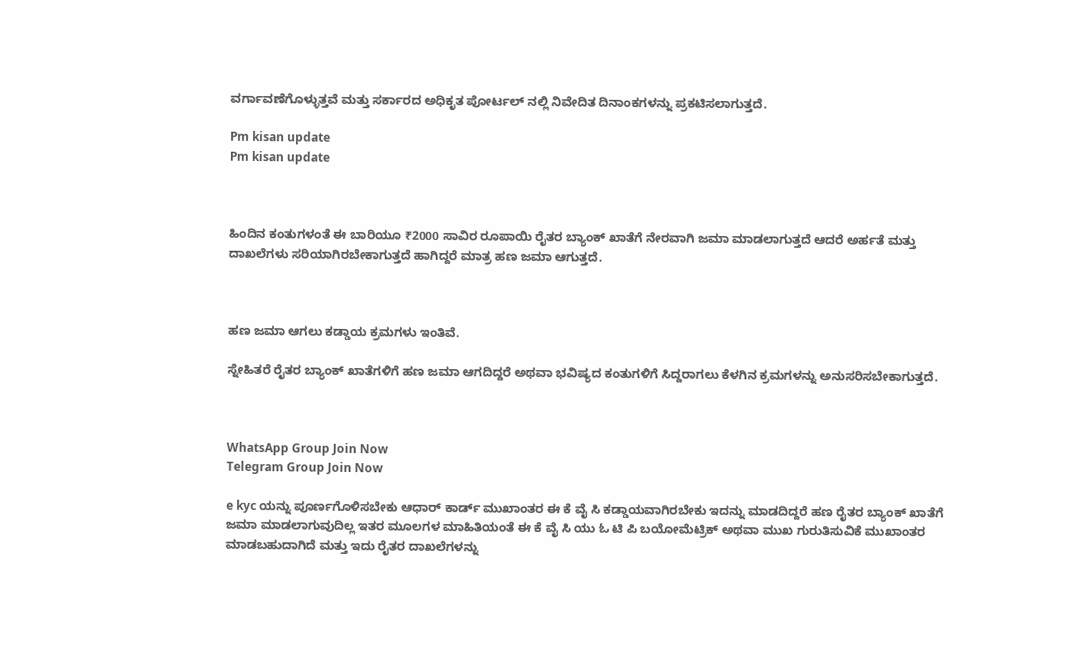ವರ್ಗಾವಣೆಗೊಳ್ಳುತ್ತವೆ ಮತ್ತು ಸರ್ಕಾರದ ಅಧಿಕೃತ ಪೋರ್ಟಲ್ ನಲ್ಲಿ ನಿವೇದಿತ ದಿನಾಂಕಗಳನ್ನು ಪ್ರಕಟಿಸಲಾಗುತ್ತದೆ.

Pm kisan update
Pm kisan update



ಹಿಂದಿನ ಕಂತುಗಳಂತೆ ಈ ಬಾರಿಯೂ ₹2000 ಸಾವಿರ ರೂಪಾಯಿ ರೈತರ ಬ್ಯಾಂಕ್ ಖಾತೆಗೆ ನೇರವಾಗಿ ಜಮಾ ಮಾಡಲಾಗುತ್ತದೆ ಆದರೆ ಅರ್ಹತೆ ಮತ್ತು ದಾಖಲೆಗಳು ಸರಿಯಾಗಿರಬೇಕಾಗುತ್ತದೆ ಹಾಗಿದ್ದರೆ ಮಾತ್ರ ಹಣ ಜಮಾ ಆಗುತ್ತದೆ.



ಹಣ ಜಮಾ ಆಗಲು ಕಡ್ಡಾಯ ಕ್ರಮಗಳು ಇಂತಿವೆ.

ಸ್ನೇಹಿತರೆ ರೈತರ ಬ್ಯಾಂಕ್ ಖಾತೆಗಳಿಗೆ ಹಣ ಜಮಾ ಆಗದಿದ್ದರೆ ಅಥವಾ ಭವಿಷ್ಯದ ಕಂತುಗಳಿಗೆ ಸಿದ್ದರಾಗಲು ಕೆಳಗಿನ ಕ್ರಮಗಳನ್ನು ಅನುಸರಿಸಬೇಕಾಗುತ್ತದೆ.



WhatsApp Group Join Now
Telegram Group Join Now

e kyc ಯನ್ನು ಪೂರ್ಣಗೊಳಿಸಬೇಕು ಆಧಾರ್ ಕಾರ್ಡ್ ಮುಖಾಂತರ ಈ ಕೆ ವೈ ಸಿ ಕಡ್ಡಾಯವಾಗಿರಬೇಕು ಇದನ್ನು ಮಾಡದಿದ್ದರೆ ಹಣ ರೈತರ ಬ್ಯಾಂಕ್ ಖಾತೆಗೆ ಜಮಾ ಮಾಡಲಾಗುವುದಿಲ್ಲ ಇತರ ಮೂಲಗಳ ಮಾಹಿತಿಯಂತೆ ಈ ಕೆ ವೈ ಸಿ ಯು ಓ ಟಿ ಪಿ ಬಯೋಮೆಟ್ರಿಕ್ ಅಥವಾ ಮುಖ ಗುರುತಿಸುವಿಕೆ ಮುಖಾಂತರ ಮಾಡಬಹುದಾಗಿದೆ ಮತ್ತು ಇದು ರೈತರ ದಾಖಲೆಗಳನ್ನು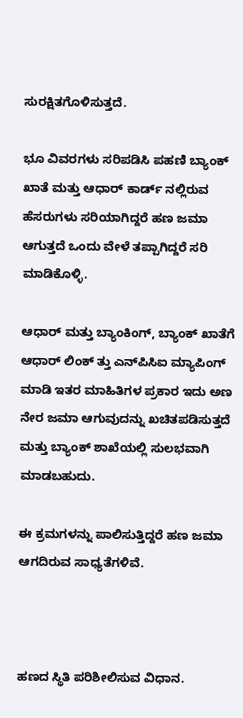ಸುರಕ್ಷಿತಗೊಳಿಸುತ್ತದೆ.

ಭೂ ವಿವರಗಳು ಸರಿಪಡಿಸಿ ಪಹಣಿ ಬ್ಯಾಂಕ್ ಖಾತೆ ಮತ್ತು ಆಧಾರ್ ಕಾರ್ಡ್ ನಲ್ಲಿರುವ ಹೆಸರುಗಳು ಸರಿಯಾಗಿದ್ದರೆ ಹಣ ಜಮಾ ಆಗುತ್ತದೆ ಒಂದು ವೇಳೆ ತಪ್ಪಾಗಿದ್ದರೆ ಸರಿ ಮಾಡಿಕೊಳ್ಳಿ.

ಆಧಾರ್ ಮತ್ತು ಬ್ಯಾಂಕಿಂಗ್, ಬ್ಯಾಂಕ್ ಖಾತೆಗೆ ಆಧಾರ್ ಲಿಂಕ್ ತ್ತು ಎನ್‌ಪಿಸಿಐ ಮ್ಯಾಪಿಂಗ್ ಮಾಡಿ ಇತರ ಮಾಹಿತಿಗಳ ಪ್ರಕಾರ ಇದು ಅಣ ನೇರ ಜಮಾ ಆಗುವುದನ್ನು ಖಚಿತಪಡಿಸುತ್ತದೆ ಮತ್ತು ಬ್ಯಾಂಕ್ ಶಾಖೆಯಲ್ಲಿ ಸುಲಭವಾಗಿ ಮಾಡಬಹುದು.

ಈ ಕ್ರಮಗಳನ್ನು ಪಾಲಿಸುತ್ತಿದ್ದರೆ ಹಣ ಜಮಾ ಆಗದಿರುವ ಸಾಧ್ಯತೆಗಳಿವೆ.



ಹಣದ ಸ್ಥಿತಿ ಪರಿಶೀಲಿಸುವ ವಿಧಾನ.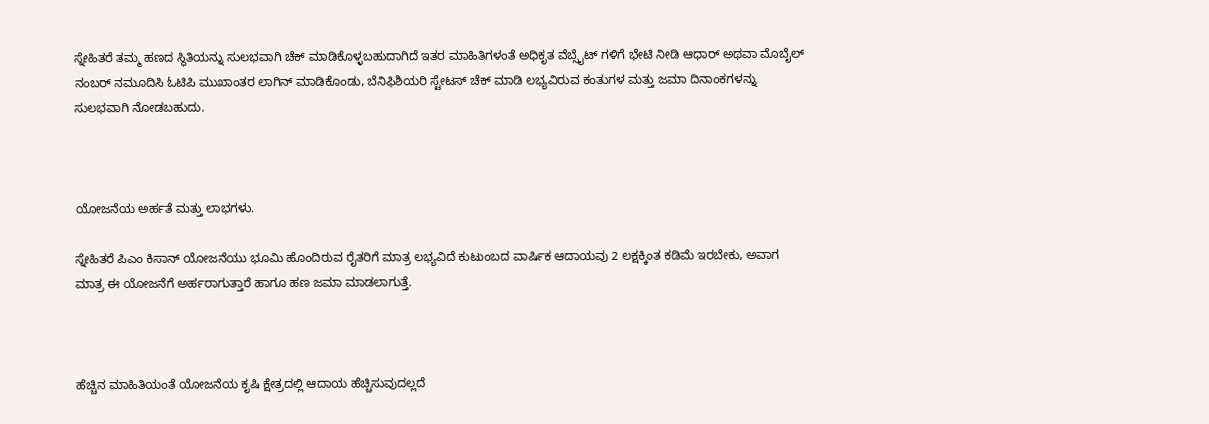ಸ್ನೇಹಿತರೆ ತಮ್ಮ ಹಣದ ಸ್ಥಿತಿಯನ್ನು ಸುಲಭವಾಗಿ ಚೆಕ್ ಮಾಡಿಕೊಳ್ಳಬಹುದಾಗಿದೆ ಇತರ ಮಾಹಿತಿಗಳಂತೆ ಅಧಿಕೃತ ವೆಬ್ಸೈಟ್ ಗಳಿಗೆ ಭೇಟಿ ನೀಡಿ ಆಧಾರ್ ಅಥವಾ ಮೊಬೈಲ್ ನಂಬರ್ ನಮೂದಿಸಿ ಓಟಿಪಿ ಮುಖಾಂತರ ಲಾಗಿನ್ ಮಾಡಿಕೊಂಡು, ಬೆನಿಫಿಶಿಯರಿ ಸ್ಟೇಟಸ್ ಚೆಕ್ ಮಾಡಿ ಲಭ್ಯವಿರುವ ಕಂತುಗಳ ಮತ್ತು ಜಮಾ ದಿನಾಂಕಗಳನ್ನು ಸುಲಭವಾಗಿ ನೋಡಬಹುದು.



ಯೋಜನೆಯ ಅರ್ಹತೆ ಮತ್ತು ಲಾಭಗಳು.

ಸ್ನೇಹಿತರೆ ಪಿಎಂ ಕಿಸಾನ್ ಯೋಜನೆಯು ಭೂಮಿ ಹೊಂದಿರುವ ರೈತರಿಗೆ ಮಾತ್ರ ಲಭ್ಯವಿದೆ ಕುಟುಂಬದ ವಾರ್ಷಿಕ ಆದಾಯವು 2 ಲಕ್ಷಕ್ಕಿಂತ ಕಡಿಮೆ ಇರಬೇಕು, ಅವಾಗ ಮಾತ್ರ ಈ ಯೋಜನೆಗೆ ಅರ್ಹರಾಗುತ್ತಾರೆ ಹಾಗೂ ಹಣ ಜಮಾ ಮಾಡಲಾಗುತ್ತೆ.



ಹೆಚ್ಚಿನ ಮಾಹಿತಿಯಂತೆ ಯೋಜನೆಯ ಕೃಷಿ ಕ್ಷೇತ್ರದಲ್ಲಿ ಆದಾಯ ಹೆಚ್ಚಿಸುವುದಲ್ಲದೆ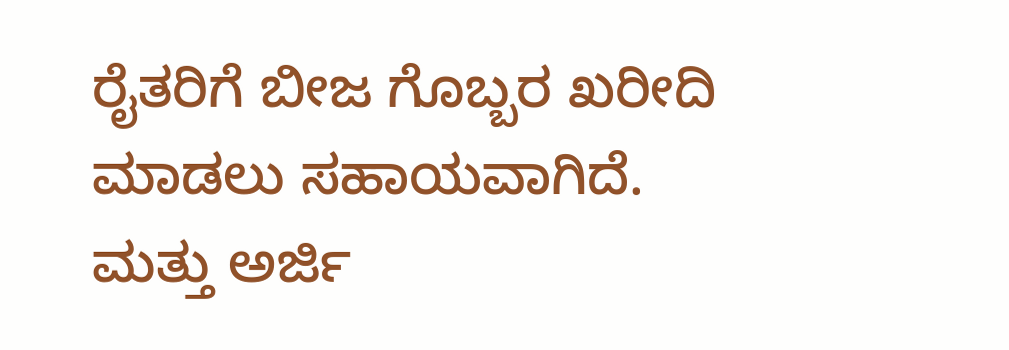ರೈತರಿಗೆ ಬೀಜ ಗೊಬ್ಬರ ಖರೀದಿ ಮಾಡಲು ಸಹಾಯವಾಗಿದೆ. ಮತ್ತು ಅರ್ಜಿ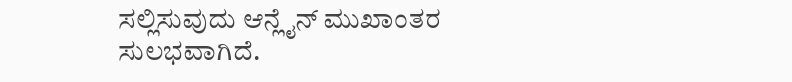ಸಲ್ಲಿಸುವುದು ಆನ್ಲೈನ್ ಮುಖಾಂತರ ಸುಲಭವಾಗಿದೆ.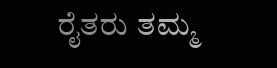ರೈತರು ತಮ್ಮ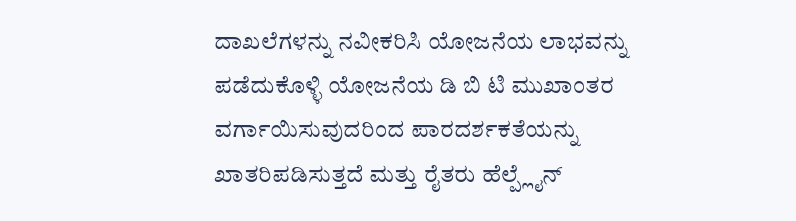ದಾಖಲೆಗಳನ್ನು ನವೀಕರಿಸಿ ಯೋಜನೆಯ ಲಾಭವನ್ನು ಪಡೆದುಕೊಳ್ಳಿ ಯೋಜನೆಯ ಡಿ ಬಿ ಟಿ ಮುಖಾಂತರ ವರ್ಗಾಯಿಸುವುದರಿಂದ ಪಾರದರ್ಶಕತೆಯನ್ನು ಖಾತರಿಪಡಿಸುತ್ತದೆ ಮತ್ತು ರೈತರು ಹೆಲ್ಪ್ಲೈನ್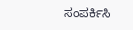ಸಂಪರ್ಕಿಸಿ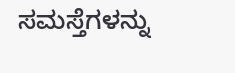ಸಮಸ್ತೆಗಳನ್ನು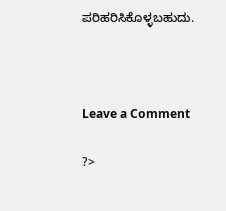ಪರಿಹರಿಸಿಕೊಳ್ಳಬಹುದು.



Leave a Comment

?>